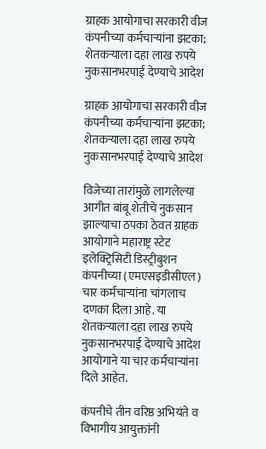ग्राहक आयोगाचा सरकारी वीज कंपनीच्या कर्मचाऱ्यांना झटका; शेतकऱ्याला दहा लाख रुपये नुकसानभरपाई देण्याचे आदेश

ग्राहक आयोगाचा सरकारी वीज कंपनीच्या कर्मचाऱ्यांना झटका; शेतकऱ्याला दहा लाख रुपये नुकसानभरपाई देण्याचे आदेश

विजेच्या तारांमुळे लागलेल्या आगीत बांबू शेतीचे नुकसान झाल्याचा ठपका ठेवत ग्राहक आयोगाने महाराष्ट्र स्टेट इलेक्ट्रिसिटी डिस्ट्रीबुशन कंपनीच्या (एमएसइडीसीएल) चार कर्मचाऱ्यांना चांगलाच दणका दिला आहे. या शेतकऱ्याला दहा लाख रुपये नुकसानभरपाई देण्याचे आदेश आयोगाने या चार कर्मचाऱ्यांना दिले आहेत.

कंपनीचे तीन वरिष्ठ अभियंते व विभागीय आयुक्तांनी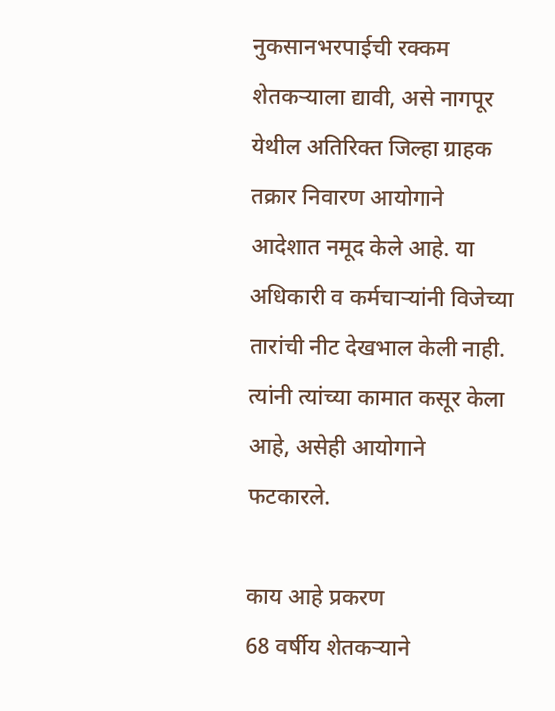नुकसानभरपाईची रक्कम शेतकऱ्याला द्यावी, असे नागपूर येथील अतिरिक्त जिल्हा ग्राहक तक्रार निवारण आयोगाने आदेशात नमूद केले आहे. या अधिकारी व कर्मचाऱ्यांनी विजेच्या तारांची नीट देखभाल केली नाही. त्यांनी त्यांच्या कामात कसूर केला आहे, असेही आयोगाने फटकारले.

काय आहे प्रकरण
68 वर्षीय शेतकऱ्याने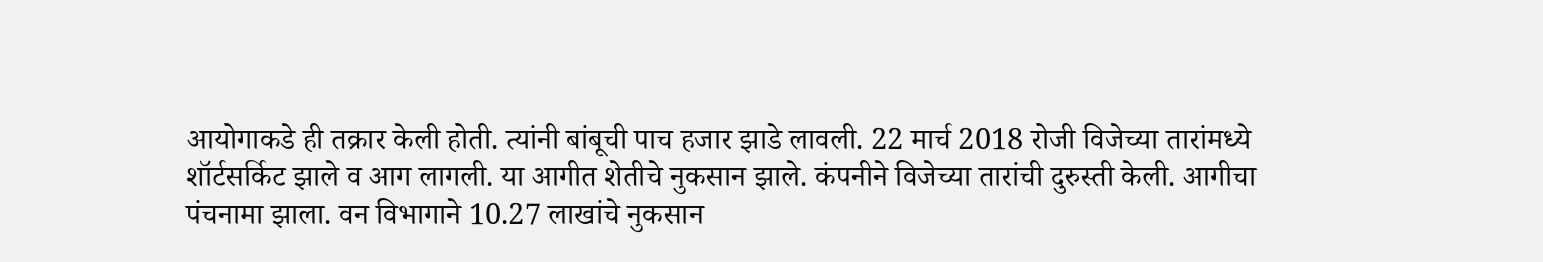आयोगाकडे ही तक्रार केली होती. त्यांनी बांबूची पाच हजार झाडे लावली. 22 मार्च 2018 रोजी विजेच्या तारांमध्ये शॉर्टसर्किट झाले व आग लागली. या आगीत शेतीचे नुकसान झाले. कंपनीने विजेच्या तारांची दुरुस्ती केली. आगीचा पंचनामा झाला. वन विभागाने 10.27 लाखांचे नुकसान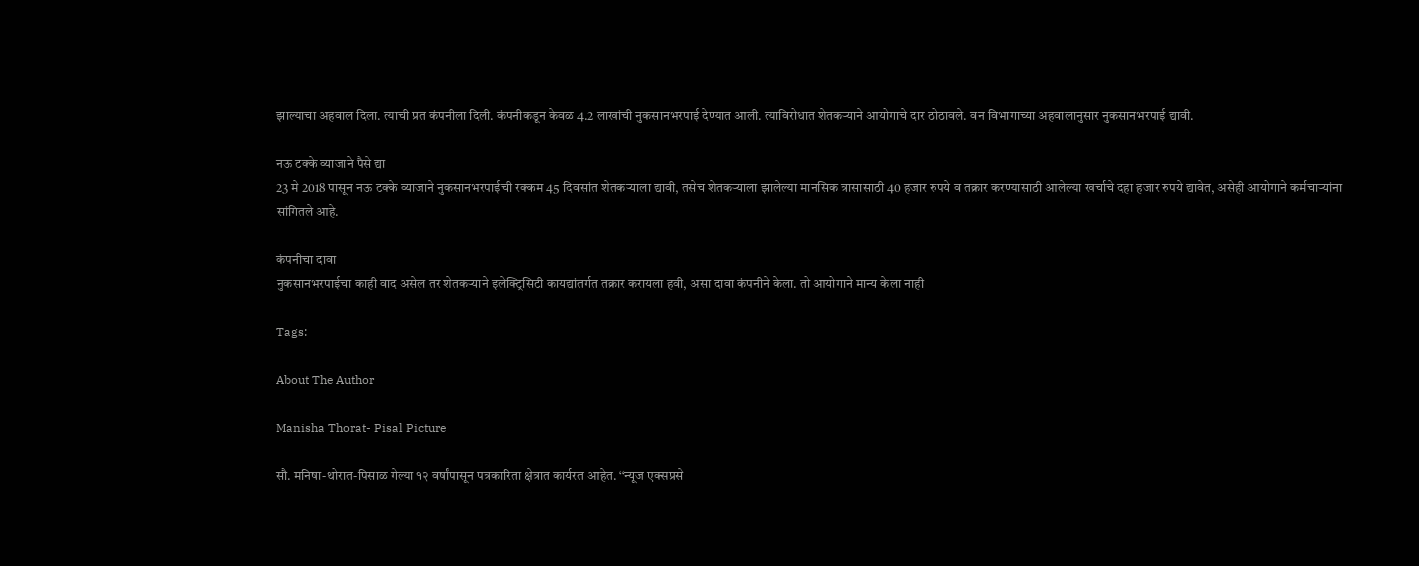झाल्याचा अहवाल दिला. त्याची प्रत कंपनीला दिली. कंपनीकडून केवळ 4.2 लाखांची नुकसानभरपाई देण्यात आली. त्याविरोधात शेतकऱ्याने आयोगाचे दार ठोठावले. वन विभागाच्या अहवालानुसार नुकसानभरपाई द्यावी.

नऊ टक्के व्याजाने पैसे द्या
23 मे 2018 पासून नऊ टक्के व्याजाने नुकसानभरपाईची रक्कम 45 दिवसांत शेतकऱ्याला द्यावी, तसेच शेतकऱ्याला झालेल्या मानसिक त्रासासाठी 40 हजार रुपये व तक्रार करण्यासाठी आलेल्या खर्चाचे दहा हजार रुपये द्यावेत, असेही आयोगाने कर्मचाऱ्यांना सांगितले आहे.

कंपनीचा दावा
नुकसानभरपाईचा काही वाद असेल तर शेतकऱ्याने इलेक्ट्रिसिटी कायद्यांतर्गत तक्रार करायला हवी, असा दावा कंपनीने केला. तो आयोगाने मान्य केला नाही

Tags:

About The Author

Manisha Thorat- Pisal Picture

सौ. मनिषा-थोरात-पिसाळ गेल्या १२ वर्षांपासून पत्रकारिता क्षेत्रात कार्यरत आहेत. ‘‘न्यूज एक्सप्रसे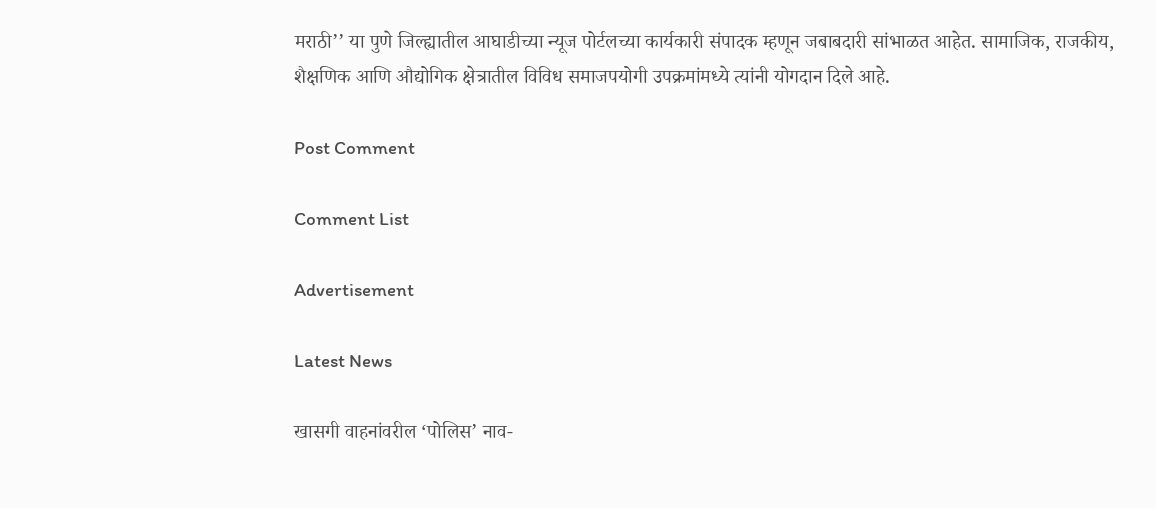मराठी’’ या पुणे जिल्ह्यातील आघाडीच्या न्यूज पोर्टलच्या कार्यकारी संपादक म्हणून जबाबदारी सांभाळत आहेत. सामाजिक, राजकीय, शैक्षणिक आणि औद्योगिक क्षेत्रातील विविध समाजपयोगी उपक्रमांमध्ये त्यांनी योगदान दिले आहे.

Post Comment

Comment List

Advertisement

Latest News

खासगी वाहनांवरील ‘पोलिस’ नाव-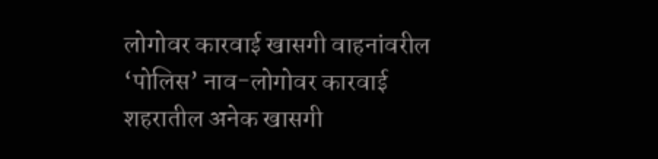लोगोवर कारवाई खासगी वाहनांवरील ‘पोलिस’ नाव-लोगोवर कारवाई
शहरातील अनेक खासगी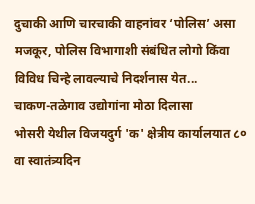दुचाकी आणि चारचाकी वाहनांवर ‘पोलिस’ असा मजकूर, पोलिस विभागाशी संबंधित लोगो किंवा विविध चिन्हे लावल्याचे निदर्शनास येत...
चाकण-तळेगाव उद्योगांना मोठा दिलासा
भोसरी येथील विजयदुर्ग 'क' क्षेत्रीय कार्यालयात ८० वा स्वातंत्र्यदिन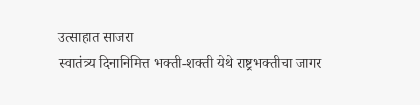उत्साहात साजरा
स्वातंत्र्य दिनानिमित्त भक्ती-शक्ती येथे राष्ट्रभक्तीचा जागर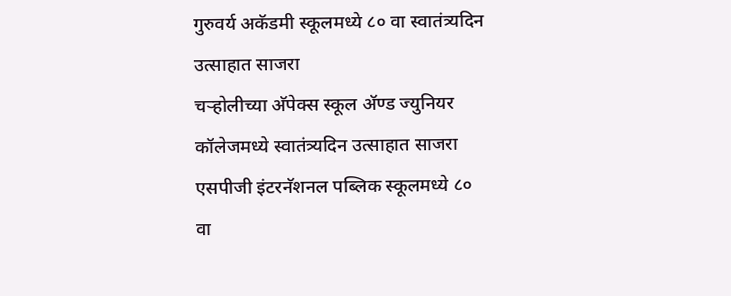गुरुवर्य अकॅडमी स्कूलमध्ये ८० वा स्वातंत्र्यदिन उत्साहात साजरा
चऱ्होलीच्या अ‍ॅपेक्स स्कूल अ‍ॅण्ड ज्युनियर कॉलेजमध्ये स्वातंत्र्यदिन उत्साहात साजरा
एसपीजी इंटरनॅशनल पब्लिक स्कूलमध्ये ८० वा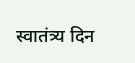स्वातंत्र्य दिन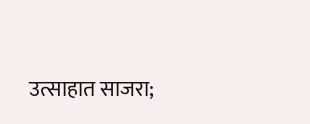उत्साहात साजरा;